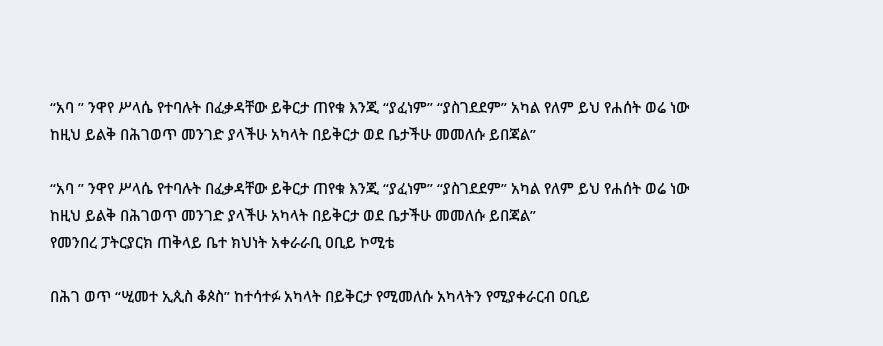“አባ ” ንዋየ ሥላሴ የተባሉት በፈቃዳቸው ይቅርታ ጠየቁ እንጂ “ያፈነም” “ያስገደደም” አካል የለም ይህ የሐሰት ወሬ ነው ከዚህ ይልቅ በሕገወጥ መንገድ ያላችሁ አካላት በይቅርታ ወደ ቤታችሁ መመለሱ ይበጃል”

“አባ ” ንዋየ ሥላሴ የተባሉት በፈቃዳቸው ይቅርታ ጠየቁ እንጂ “ያፈነም” “ያስገደደም” አካል የለም ይህ የሐሰት ወሬ ነው ከዚህ ይልቅ በሕገወጥ መንገድ ያላችሁ አካላት በይቅርታ ወደ ቤታችሁ መመለሱ ይበጃል”
የመንበረ ፓትርያርክ ጠቅላይ ቤተ ክህነት አቀራራቢ ዐቢይ ኮሚቴ

በሕገ ወጥ “ሢመተ ኢጲስ ቆጶስ” ከተሳተፉ አካላት በይቅርታ የሚመለሱ አካላትን የሚያቀራርብ ዐቢይ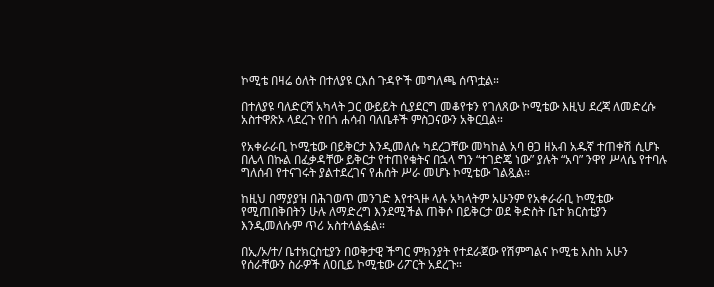ኮሚቴ በዛሬ ዕለት በተለያዩ ርእሰ ጉዳዮች መግለጫ ሰጥቷል።

በተለያዩ ባለድርሻ አካላት ጋር ውይይት ሲያደርግ መቆየቱን የገለጸው ኮሚቴው እዚህ ደረጃ ለመድረሱ አስተዋጽኦ ላደረጉ የበጎ ሐሳብ ባለቤቶች ምስጋናውን አቅርቧል።

የአቀራራቢ ኮሚቴው በይቅርታ እንዲመለሱ ካደረጋቸው መካከል አባ ፀጋ ዘአብ አዱኛ ተጠቀሽ ሲሆኑ በሌላ በኩል በፈቃዳቸው ይቅርታ የተጠየቁትና በኋላ ግን “ተገድጄ ነው” ያሉት “አባ” ንዋየ ሥላሴ የተባሉ ግለሰብ የተናገሩት ያልተደረገና የሐሰት ሥራ መሆኑ ኮሚቴው ገልጿል።

ከዚህ በማያያዝ በሕገወጥ መንገድ እየተጓዙ ላሉ አካላትም አሁንም የአቀራራቢ ኮሚቴው የሚጠበቅበትን ሁሉ ለማድረግ እንደሚችል ጠቅሶ በይቅርታ ወደ ቅድስት ቤተ ክርስቲያን እንዲመለሱም ጥሪ አስተላልፏል።

በኢ/ኦ/ተ/ ቤተክርስቲያን በወቅታዊ ችግር ምክንያት የተደራጀው የሽምግልና ኮሚቴ እስከ አሁን የሰራቸውን ስራዎች ለዐቢይ ኮሚቴው ሪፖርት አደረጉ።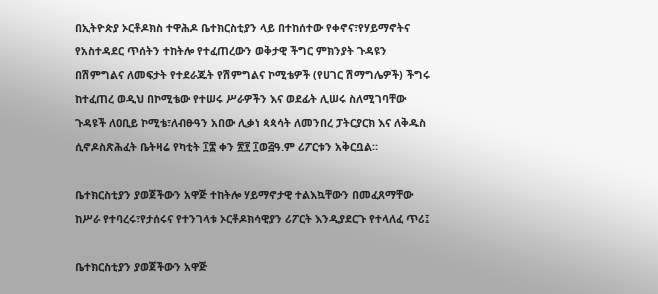በኢትዮጵያ ኦርቶዶክስ ተዋሕዶ ቤተክርስቲያን ላይ በተከሰተው የቀኖና፣የሃይማኖትና የአስተዳደር ጥሰትን ተከትሎ የተፈጠረውን ወቅታዊ ችግር ምክንያት ጉዳዩን በሽምግልና ለመፍታት የተደራጁት የሽምግልና ኮሚቴዎች (የሀገር ሽማግሌዎች) ችግሩ ከተፈጠረ ወዲህ በኮሚቴው የተሠሩ ሥራዎችን እና ወደፊት ሊሠሩ ስለሚገባቸው ጉዳዩች ለዐቢይ ኮሚቴ፣ለብፁዓን አበው ሊቃነ ጳጳሳት ለመንበረ ፓትርያርክ እና ለቅዱስ ሲኖዶስጽሕፈት ቤትዛሬ የካቲት ፲፰ ቀን ፳፻ ፲ወ፭ዓ.ም ሪፖርቱን አቅርቧል።

ቤተክርስቲያን ያወጀችውን አዋጅ ተከትሎ ሃይማኖታዊ ተልእኳቸውን በመፈጸማቸው ከሥራ የተባረሩ፣የታሰሩና የተንገላቱ ኦርቶዶክሳዊያን ሪፖርት እንዲያደርጉ የተላለፈ ጥሪ፤

ቤተክርስቲያን ያወጀችውን አዋጅ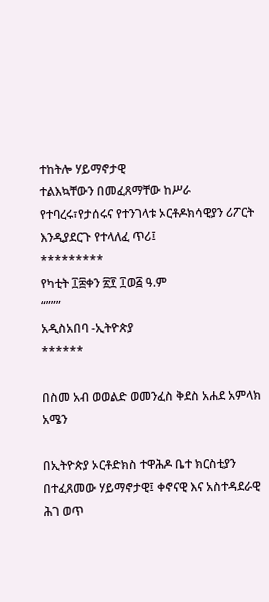ተከትሎ ሃይማኖታዊ
ተልእኳቸውን በመፈጸማቸው ከሥራ የተባረሩ፣የታሰሩና የተንገላቱ ኦርቶዶክሳዊያን ሪፖርት እንዲያደርጉ የተላለፈ ጥሪ፤
*********
የካቲት ፲፰ቀን ፳፻ ፲ወ፭ ዓ.ም
“”””
አዲስአበባ -ኢትዮጵያ
******

በስመ አብ ወወልድ ወመንፈስ ቅደስ አሐደ አምላክ
አሜን

በኢትዮጵያ ኦርቶድክስ ተዋሕዶ ቤተ ክርስቲያን በተፈጸመው ሃይማኖታዊ፤ ቀኖናዊ እና አስተዳደራዊ ሕገ ወጥ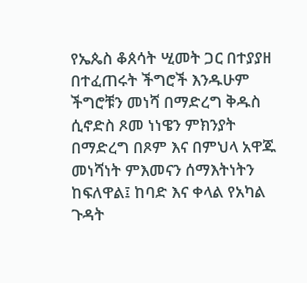የኤጴስ ቆጰሳት ሢመት ጋር በተያያዘ በተፈጠሩት ችግሮች እንዱሁም ችግሮቹን መነሻ በማድረግ ቅዱስ ሲኖድስ ጾመ ነነዌን ምክንያት በማድረግ በጾም እና በምህላ አዋጁ መነሻነት ምእመናን ሰማእትነትን ከፍለዋል፤ ከባድ እና ቀላል የአካል ጉዳት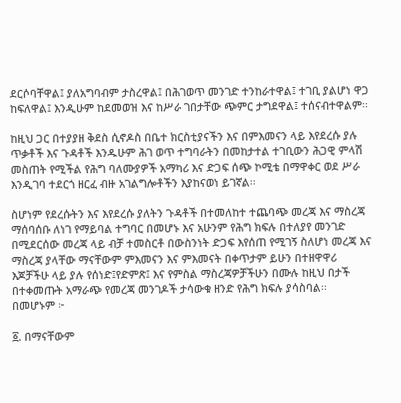ደርሶባቸዋል፤ ያለአግባብም ታስረዋል፤ በሕገወጥ መንገድ ተንከራተዋል፤ ተገቢ ያልሆነ ዋጋ ከፍለዋል፤ እንዲሁም ከደመወዝ እና ከሥራ ገበታቸው ጭምር ታግደዋል፤ ተሰናብተዋልም፡፡

ከዚህ ጋር በተያያዘ ቅደስ ሲኖዶስ በቤተ ክርስቲያናችን እና በምእመናን ላይ እየደረሱ ያሉ ጥቃቶች እና ጉዳቶች እንዱሁም ሕገ ወጥ ተግባራትን በመከታተል ተገቢውን ሕጋዊ ምላሽ መስጠት የሚችል የሕግ ባለሙያዎች አማካሪ እና ድጋፍ ሰጭ ኮሚቴ በማዋቀር ወደ ሥራ እንዲገባ ተደርጎ ዘርፈ ብዙ አገልግሎቶችን እያከናወነ ይገኛል፡፡

ስሆነም የደረሱትን እና እየደረሱ ያለትን ጉዳቶች በተመለከተ ተጨባጭ መረጃ እና ማስረጃ ማሰባሰቡ ለነገ የማይባል ተግባር በመሆኑ እና አሁንም የሕግ ክፍሉ በተለያየ መንገድ በሚደርሰው መረጃ ላይ ብቻ ተመስርቶ በውስንነት ድጋፍ እየሰጠ የሚገኝ ስለሆነ መረጃ እና ማስረጃ ያላቸው ማናቸውም ምእመናን እና ምእመናት በቀጥታም ይሁን በተዘዋዋሪ እጆቻችሁ ላይ ያሉ የሰነድ፤የድምጽ፤ እና የምስል ማስረጃዎቻችሁን በሙሉ ከዚህ በታች በተቀመጡት አማራጭ የመረጃ መንገዶች ታሳውቁ ዘንድ የሕግ ክፍሉ ያሳስባል፡፡
በመሆኑም ፦

፩. በማናቸውም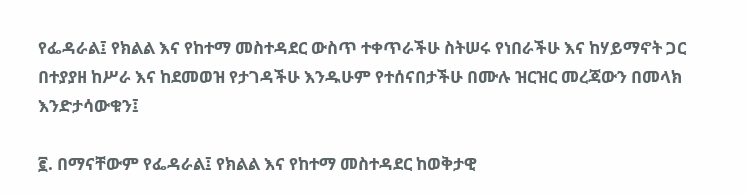የፌዳራል፤ የክልል እና የከተማ መስተዳደር ውስጥ ተቀጥራችሁ ስትሠሩ የነበራችሁ እና ከሃይማኖት ጋር በተያያዘ ከሥራ እና ከደመወዝ የታገዳችሁ እንዱሁም የተሰናበታችሁ በሙሉ ዝርዝር መረጃውን በመላክ እንድታሳውቁን፤

፪. በማናቸውም የፌዳራል፤ የክልል እና የከተማ መስተዳደር ከወቅታዊ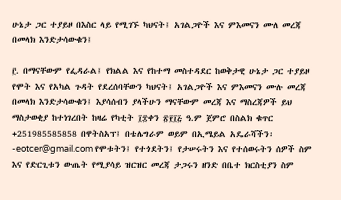ሁኔታ ጋር ተያይዞ በእስር ላይ የሚገኙ ካህናት፤ አገልጋዮች እና ምእመናን ሙለ መረጃ በመላክ እንድታሳውቁን፤

፫. በማናቸውም የፌዳራል፤ የክልል እና የከተማ መስተዳደር ከወቅታዊ ሁኔታ ጋር ተያይዞ የሞት እና የአካል ጉዳት የደረሰባቸውን ካህናት፤ አገልጋዮች እና ምእመናን ሙሉ መረጃ በመላክ እንድታሳውቁን፤ እያሳሰብን ያላችሁን ማናቸውም መረጃ እና ማስረጃዎች ይህ ማስታወቂያ ከተነገረበት ከዛሬ የካቲት ፲፰ቀን ፳፻፲፭ ዓ.ም ጀምሮ በስልክ ቁጥር +251985585858 በዋትስአፕ፤ በቴሌግራም ወይም በኢሜይል አዴራሻችን፡-eotcer@gmail.com የሞቱትን፤ የተጎደትን፤ የታሠሩትን እና የተሰወሩትን ሰዎች ስም እና የድርጊቱን ውጤት የሚያሳይ ዝርዝር መረጃ ታጋሩን ዘንድ በቤተ ክርስቲያን ስም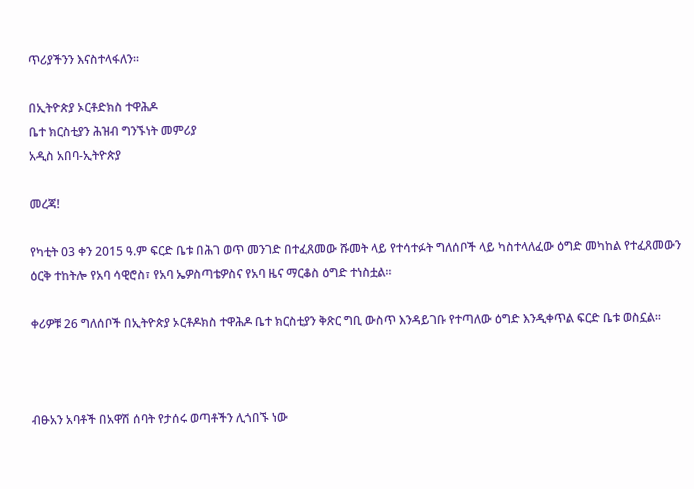ጥሪያችንን እናስተላፋለን፡፡

በኢትዮጵያ ኦርቶድክስ ተዋሕዶ
ቤተ ክርስቲያን ሕዝብ ግንኙነት መምሪያ
አዲስ አበባ-ኢትዮጵያ

መረጃ!

የካቲት 03 ቀን 2015 ዓ.ም ፍርድ ቤቱ በሕገ ወጥ መንገድ በተፈጸመው ሹመት ላይ የተሳተፉት ግለሰቦች ላይ ካስተላለፈው ዕግድ መካከል የተፈጸመውን ዕርቅ ተከትሎ የአባ ሳዊሮስ፣ የአባ ኤዎስጣቴዎስና የአባ ዜና ማርቆስ ዕግድ ተነስቷል።

ቀሪዎቹ 26 ግለሰቦች በኢትዮጵያ ኦርቶዶክስ ተዋሕዶ ቤተ ክርስቲያን ቅጽር ግቢ ውስጥ እንዳይገቡ የተጣለው ዕግድ እንዲቀጥል ፍርድ ቤቱ ወስኗል።



ብፁአን አባቶች በአዋሽ ሰባት የታሰሩ ወጣቶችን ሊጎበኙ ነው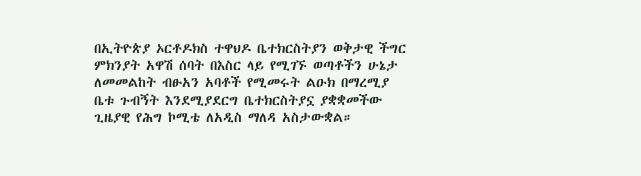በኢትዮጵያ ኦርቶዶክስ ተዋህዶ ቤተክርስትያን ወቅታዊ ችግር ምክንያት አዋሽ ሰባት በእስር ላይ የሚገኙ ወጣቶችን ሁኔታ ለመመልከት ብፁአን አባቶች የሚመሩት ልዑክ በማረሚያ ቤቱ ጉብኝት እንደሚያደርግ ቤተክርስትያኗ ያቋቋመችው ጊዜያዊ የሕግ ኮሚቴ ለአዲስ ማለዳ አስታውቋል።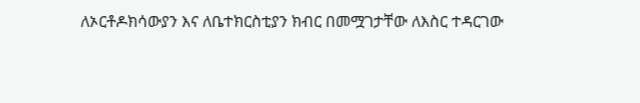ለኦርቶዶክሳውያን እና ለቤተክርስቲያን ክብር በመሟገታቸው ለእስር ተዳርገው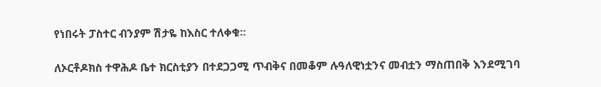የነበሩት ፓስተር ብንያም ሽታዬ ከእስር ተለቀቁ።

ለኦርቶዶክስ ተዋሕዶ ቤተ ክርስቲያን በተደጋጋሚ ጥብቅና በመቆም ሉዓለዊነቷንና መብቷን ማስጠበቅ እንደሚገባ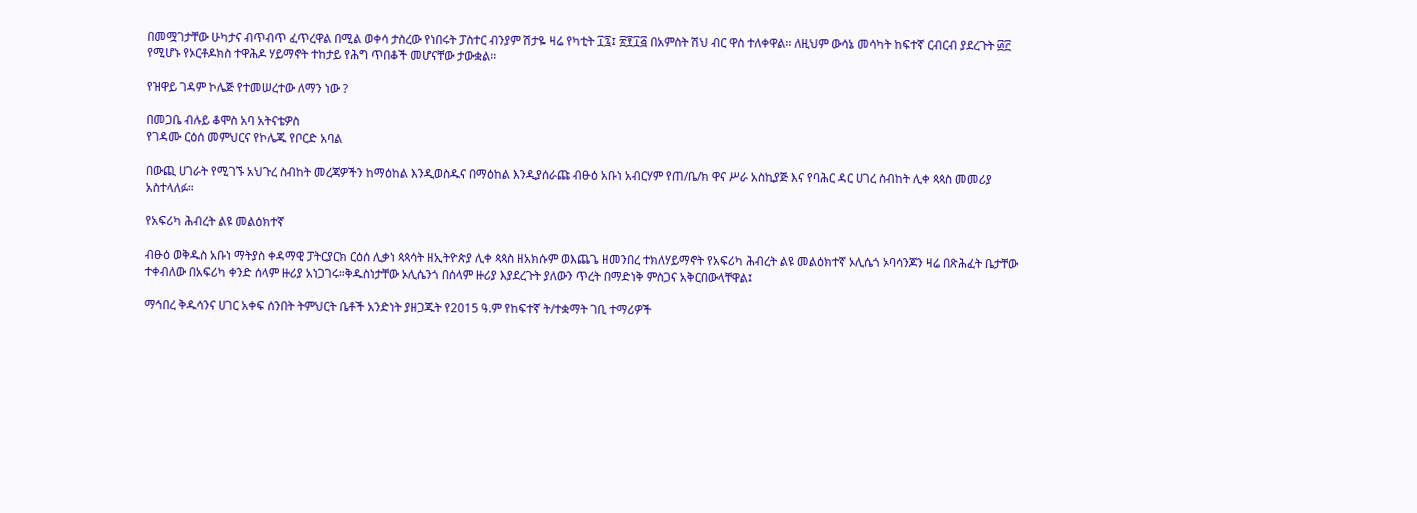በመሟገታቸው ሁካታና ብጥብጥ ፈጥረዋል በሚል ወቀሳ ታስረው የነበሩት ፓስተር ብንያም ሽታዬ ዛሬ የካቲት ፲፯፤ ፳፻፲፭ በአምስት ሽህ ብር ዋስ ተለቀዋል፡፡ ለዚህም ውሳኔ መሳካት ከፍተኛ ርብርብ ያደረጉት ፴፫ የሚሆኑ የኦርቶዶክስ ተዋሕዶ ሃይማኖት ተከታይ የሕግ ጥበቆች መሆናቸው ታውቋል፡፡

የዝዋይ ገዳም ኮሌጅ የተመሠረተው ለማን ነው ?

በመጋቤ ብሉይ ቆሞስ አባ አትናቴዎስ
የገዳሙ ርዕሰ መምህርና የኮሌጁ የቦርድ አባል

በውጪ ሀገራት የሚገኙ አህጉረ ስብከት መረጃዎችን ከማዕከል እንዲወስዱና በማዕከል እንዲያሰራጩ ብፁዕ አቡነ አብርሃም የጠ/ቤ/ክ ዋና ሥራ አስኪያጅ እና የባሕር ዳር ሀገረ ስብከት ሊቀ ጳጳስ መመሪያ አስተላለፉ።

የአፍሪካ ሕብረት ልዩ መልዕክተኛ

ብፁዕ ወቅዱስ አቡነ ማትያስ ቀዳማዊ ፓትርያርክ ርዕሰ ሊቃነ ጳጳሳት ዘኢትዮጵያ ሊቀ ጳጳስ ዘአክሱም ወእጨጌ ዘመንበረ ተክለሃይማኖት የአፍሪካ ሕብረት ልዩ መልዕክተኛ ኦሊሴጎ ኦባሳንጆን ዛሬ በጽሕፈት ቤታቸው ተቀብለው በአፍሪካ ቀንድ ሰላም ዙሪያ አነጋገሩ።ቅዱስነታቸው ኦሊሴንጎ በሰላም ዙሪያ እያደረጉት ያለውን ጥረት በማድነቅ ምስጋና አቅርበውላቸዋል፤

ማኅበረ ቅዱሳንና ሀገር አቀፍ ሰንበት ትምህርት ቤቶች አንድነት ያዘጋጁት የ2015 ዓ.ም የከፍተኛ ት/ተቋማት ገቢ ተማሪዎች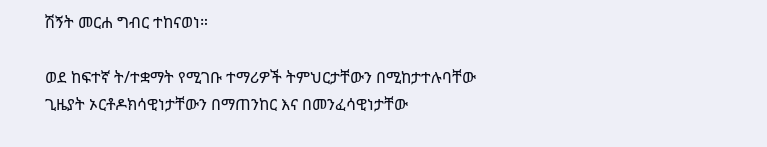ሽኝት መርሐ ግብር ተከናወነ።

ወደ ከፍተኛ ት/ተቋማት የሚገቡ ተማሪዎች ትምህርታቸውን በሚከታተሉባቸው ጊዜያት ኦርቶዶክሳዊነታቸውን በማጠንከር እና በመንፈሳዊነታቸው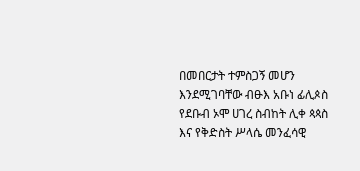በመበርታት ተምስጋኝ መሆን እንደሚገባቸው ብፁእ አቡነ ፊሊጶስ የደቡብ ኦሞ ሀገረ ስብከት ሊቀ ጳጳስ እና የቅድስት ሥላሴ መንፈሳዊ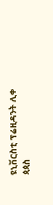ዩኒቨርስቲ ፕሬዚዳንት ሊቀ ጳጳስ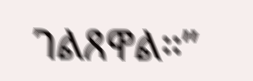ገልጸዋል።”